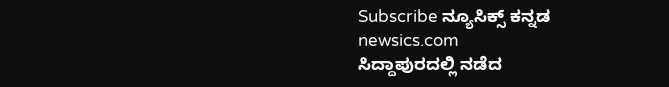Subscribe ನ್ಯೂಸಿಕ್ಸ್ ಕನ್ನಡ
newsics.com
ಸಿದ್ದಾಪುರದಲ್ಲಿ ನಡೆದ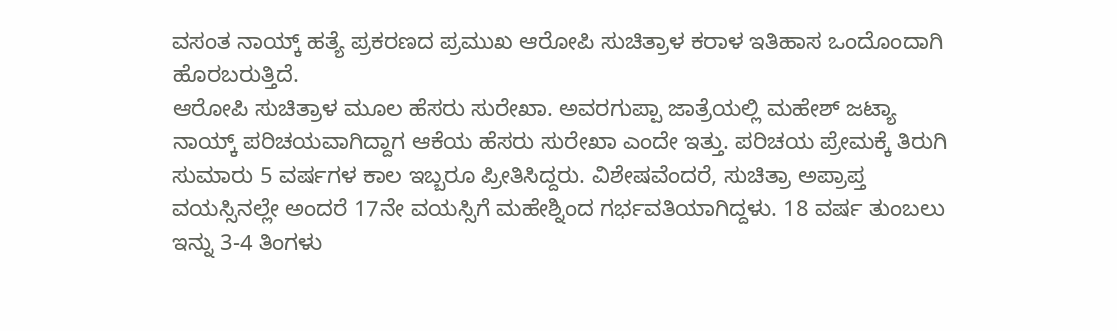ವಸಂತ ನಾಯ್ಕ್ ಹತ್ಯೆ ಪ್ರಕರಣದ ಪ್ರಮುಖ ಆರೋಪಿ ಸುಚಿತ್ರಾಳ ಕರಾಳ ಇತಿಹಾಸ ಒಂದೊಂದಾಗಿ ಹೊರಬರುತ್ತಿದೆ.
ಆರೋಪಿ ಸುಚಿತ್ರಾಳ ಮೂಲ ಹೆಸರು ಸುರೇಖಾ. ಅವರಗುಪ್ಪಾ ಜಾತ್ರೆಯಲ್ಲಿ ಮಹೇಶ್ ಜಟ್ಯಾ ನಾಯ್ಕ್ ಪರಿಚಯವಾಗಿದ್ದಾಗ ಆಕೆಯ ಹೆಸರು ಸುರೇಖಾ ಎಂದೇ ಇತ್ತು. ಪರಿಚಯ ಪ್ರೇಮಕ್ಕೆ ತಿರುಗಿ ಸುಮಾರು 5 ವರ್ಷಗಳ ಕಾಲ ಇಬ್ಬರೂ ಪ್ರೀತಿಸಿದ್ದರು. ವಿಶೇಷವೆಂದರೆ, ಸುಚಿತ್ರಾ ಅಪ್ರಾಪ್ತ ವಯಸ್ಸಿನಲ್ಲೇ ಅಂದರೆ 17ನೇ ವಯಸ್ಸಿಗೆ ಮಹೇಶ್ನಿಂದ ಗರ್ಭವತಿಯಾಗಿದ್ದಳು. 18 ವರ್ಷ ತುಂಬಲು ಇನ್ನು 3-4 ತಿಂಗಳು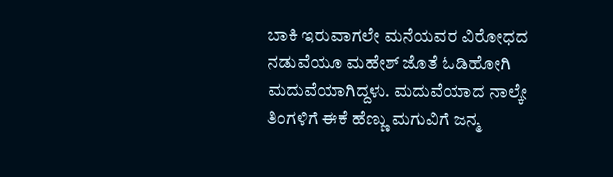ಬಾಕಿ ಇರುವಾಗಲೇ ಮನೆಯವರ ವಿರೋಧದ ನಡುವೆಯೂ ಮಹೇಶ್ ಜೊತೆ ಓಡಿಹೋಗಿ ಮದುವೆಯಾಗಿದ್ದಳು. ಮದುವೆಯಾದ ನಾಲ್ಕೇ ತಿಂಗಳಿಗೆ ಈಕೆ ಹೆಣ್ಣು ಮಗುವಿಗೆ ಜನ್ಮ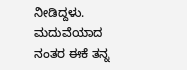ನೀಡಿದ್ದಳು. ಮದುವೆಯಾದ ನಂತರ ಈಕೆ ತನ್ನ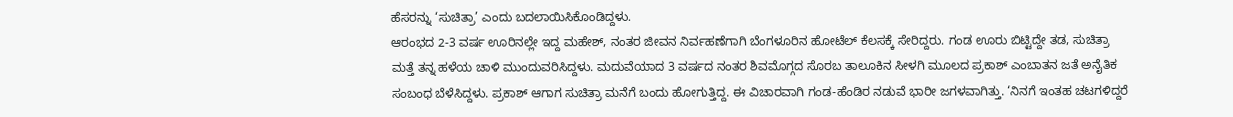ಹೆಸರನ್ನು ‘ಸುಚಿತ್ರಾ’ ಎಂದು ಬದಲಾಯಿಸಿಕೊಂಡಿದ್ದಳು.
ಆರಂಭದ 2-3 ವರ್ಷ ಊರಿನಲ್ಲೇ ಇದ್ದ ಮಹೇಶ್, ನಂತರ ಜೀವನ ನಿರ್ವಹಣೆಗಾಗಿ ಬೆಂಗಳೂರಿನ ಹೋಟೆಲ್ ಕೆಲಸಕ್ಕೆ ಸೇರಿದ್ದರು. ಗಂಡ ಊರು ಬಿಟ್ಟಿದ್ದೇ ತಡ, ಸುಚಿತ್ರಾ ಮತ್ತೆ ತನ್ನ ಹಳೆಯ ಚಾಳಿ ಮುಂದುವರಿಸಿದ್ದಳು. ಮದುವೆಯಾದ 3 ವರ್ಷದ ನಂತರ ಶಿವಮೊಗ್ಗದ ಸೊರಬ ತಾಲೂಕಿನ ಸೀಳಗಿ ಮೂಲದ ಪ್ರಕಾಶ್ ಎಂಬಾತನ ಜತೆ ಅನೈತಿಕ ಸಂಬಂಧ ಬೆಳೆಸಿದ್ದಳು. ಪ್ರಕಾಶ್ ಆಗಾಗ ಸುಚಿತ್ರಾ ಮನೆಗೆ ಬಂದು ಹೋಗುತ್ತಿದ್ದ. ಈ ವಿಚಾರವಾಗಿ ಗಂಡ-ಹೆಂಡಿರ ನಡುವೆ ಭಾರೀ ಜಗಳವಾಗಿತ್ತು. ‘ನಿನಗೆ ಇಂತಹ ಚಟಗಳಿದ್ದರೆ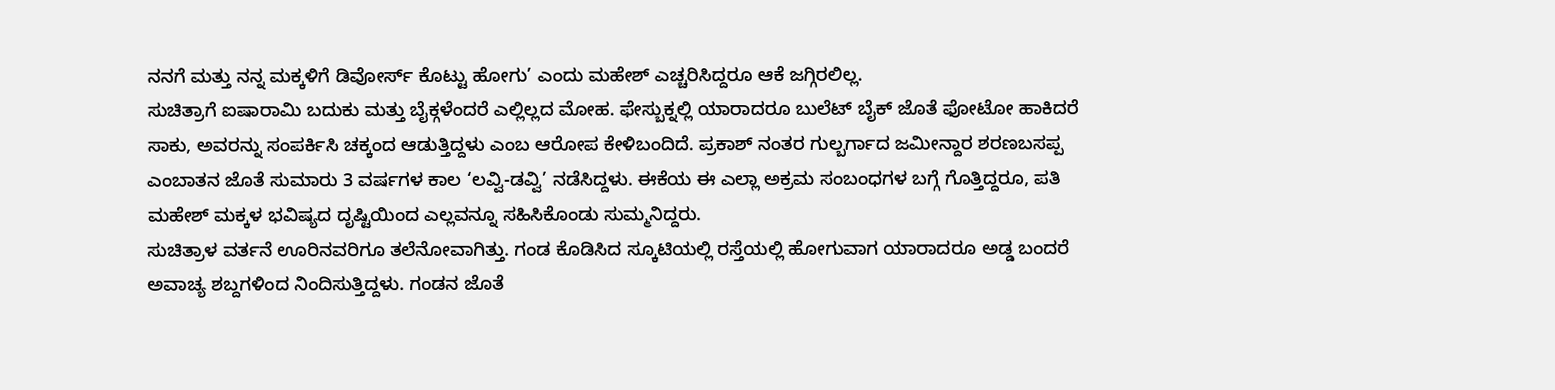ನನಗೆ ಮತ್ತು ನನ್ನ ಮಕ್ಕಳಿಗೆ ಡಿವೋರ್ಸ್ ಕೊಟ್ಟು ಹೋಗು’ ಎಂದು ಮಹೇಶ್ ಎಚ್ಚರಿಸಿದ್ದರೂ ಆಕೆ ಜಗ್ಗಿರಲಿಲ್ಲ.
ಸುಚಿತ್ರಾಗೆ ಐಷಾರಾಮಿ ಬದುಕು ಮತ್ತು ಬೈಕ್ಗಳೆಂದರೆ ಎಲ್ಲಿಲ್ಲದ ಮೋಹ. ಫೇಸ್ಬುಕ್ನಲ್ಲಿ ಯಾರಾದರೂ ಬುಲೆಟ್ ಬೈಕ್ ಜೊತೆ ಫೋಟೋ ಹಾಕಿದರೆ ಸಾಕು, ಅವರನ್ನು ಸಂಪರ್ಕಿಸಿ ಚಕ್ಕಂದ ಆಡುತ್ತಿದ್ದಳು ಎಂಬ ಆರೋಪ ಕೇಳಿಬಂದಿದೆ. ಪ್ರಕಾಶ್ ನಂತರ ಗುಲ್ಬರ್ಗಾದ ಜಮೀನ್ದಾರ ಶರಣಬಸಪ್ಪ ಎಂಬಾತನ ಜೊತೆ ಸುಮಾರು 3 ವರ್ಷಗಳ ಕಾಲ ‘ಲವ್ವಿ-ಡವ್ವಿ’ ನಡೆಸಿದ್ದಳು. ಈಕೆಯ ಈ ಎಲ್ಲಾ ಅಕ್ರಮ ಸಂಬಂಧಗಳ ಬಗ್ಗೆ ಗೊತ್ತಿದ್ದರೂ, ಪತಿ ಮಹೇಶ್ ಮಕ್ಕಳ ಭವಿಷ್ಯದ ದೃಷ್ಟಿಯಿಂದ ಎಲ್ಲವನ್ನೂ ಸಹಿಸಿಕೊಂಡು ಸುಮ್ಮನಿದ್ದರು.
ಸುಚಿತ್ರಾಳ ವರ್ತನೆ ಊರಿನವರಿಗೂ ತಲೆನೋವಾಗಿತ್ತು. ಗಂಡ ಕೊಡಿಸಿದ ಸ್ಕೂಟಿಯಲ್ಲಿ ರಸ್ತೆಯಲ್ಲಿ ಹೋಗುವಾಗ ಯಾರಾದರೂ ಅಡ್ಡ ಬಂದರೆ ಅವಾಚ್ಯ ಶಬ್ದಗಳಿಂದ ನಿಂದಿಸುತ್ತಿದ್ದಳು. ಗಂಡನ ಜೊತೆ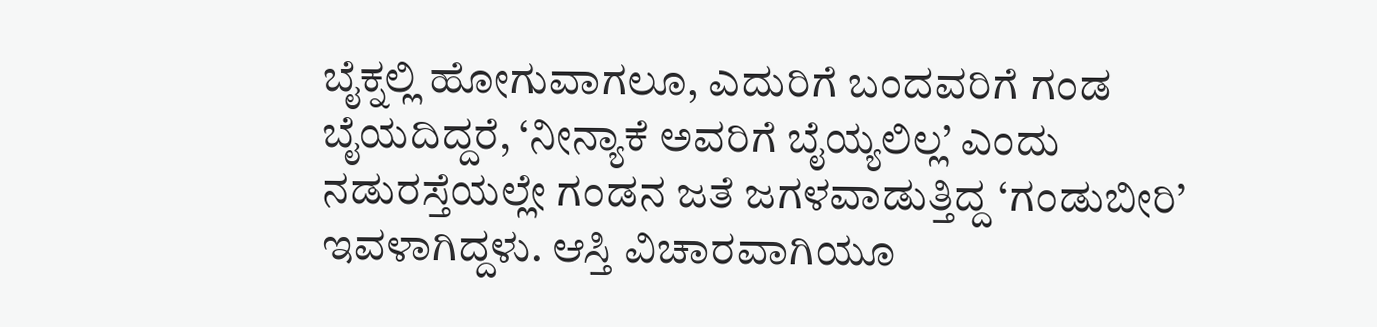ಬೈಕ್ನಲ್ಲಿ ಹೋಗುವಾಗಲೂ, ಎದುರಿಗೆ ಬಂದವರಿಗೆ ಗಂಡ ಬೈಯದಿದ್ದರೆ, ‘ನೀನ್ಯಾಕೆ ಅವರಿಗೆ ಬೈಯ್ಯಲಿಲ್ಲ’ ಎಂದು ನಡುರಸ್ತೆಯಲ್ಲೇ ಗಂಡನ ಜತೆ ಜಗಳವಾಡುತ್ತಿದ್ದ ‘ಗಂಡುಬೀರಿ’ ಇವಳಾಗಿದ್ದಳು. ಆಸ್ತಿ ವಿಚಾರವಾಗಿಯೂ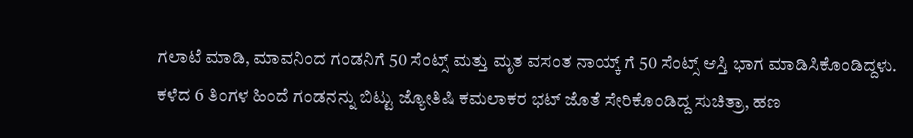ಗಲಾಟೆ ಮಾಡಿ, ಮಾವನಿಂದ ಗಂಡನಿಗೆ 50 ಸೆಂಟ್ಸ್ ಮತ್ತು ಮೃತ ವಸಂತ ನಾಯ್ಕ್ ಗೆ 50 ಸೆಂಟ್ಸ್ ಆಸ್ತಿ ಭಾಗ ಮಾಡಿಸಿಕೊಂಡಿದ್ದಳು.
ಕಳೆದ 6 ತಿಂಗಳ ಹಿಂದೆ ಗಂಡನನ್ನು ಬಿಟ್ಟು ಜ್ಯೋತಿಷಿ ಕಮಲಾಕರ ಭಟ್ ಜೊತೆ ಸೇರಿಕೊಂಡಿದ್ದ ಸುಚಿತ್ರಾ, ಹಣ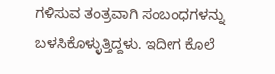ಗಳಿಸುವ ತಂತ್ರವಾಗಿ ಸಂಬಂಧಗಳನ್ನು ಬಳಸಿಕೊಳ್ಳುತ್ತಿದ್ದಳು. ಇದೀಗ ಕೊಲೆ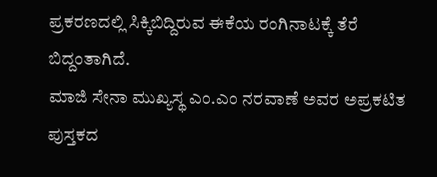ಪ್ರಕರಣದಲ್ಲಿ ಸಿಕ್ಕಿಬಿದ್ದಿರುವ ಈಕೆಯ ರಂಗಿನಾಟಕ್ಕೆ ತೆರೆ ಬಿದ್ದಂತಾಗಿದೆ.
ಮಾಜಿ ಸೇನಾ ಮುಖ್ಯಸ್ಥ ಎಂ.ಎಂ ನರವಾಣೆ ಅವರ ಅಪ್ರಕಟಿತ ಪುಸ್ತಕದ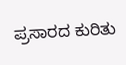ಪ್ರಸಾರದ ಕುರಿತು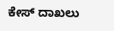ಕೇಸ್ ದಾಖಲು